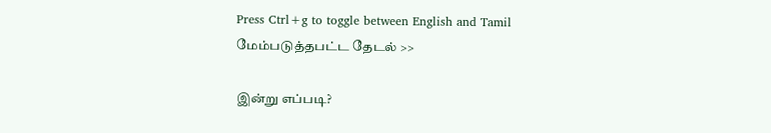Press Ctrl+g to toggle between English and Tamil
மேம்படுத்தபட்ட தேடல் >>

இன்று எப்படி?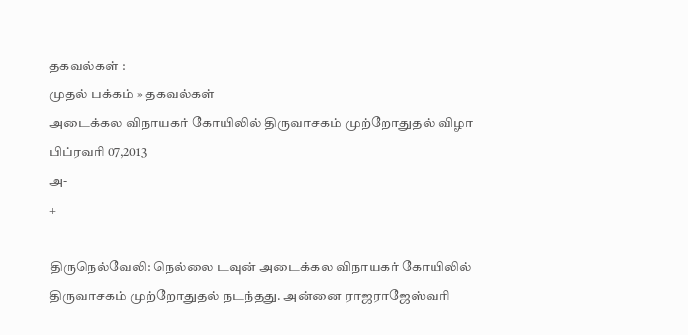தகவல்கள் :
முதல் பக்கம் » தகவல்கள்
அடைக்கல விநாயகர் கோயிலில் திருவாசகம் முற்றோதுதல் விழா
பிப்ரவரி 07,2013
அ-
+

திருநெல்வேலி: நெல்லை டவுன் அடைக்கல விநாயகர் கோயிலில் திருவாசகம் முற்றோதுதல் நடந்தது. அன்னை ராஜராஜேஸ்வரி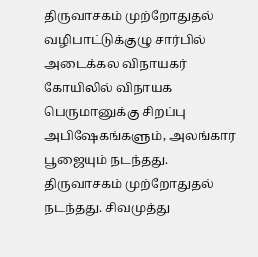திருவாசகம் முற்றோதுதல் வழிபாட்டுக்குழு சார்பில் அடைக்கல விநாயகர் கோயிலில் விநாயக பெருமானுக்கு சிறப்பு அபிஷேகங்களும், அலங்கார பூஜையும் நடந்தது. திருவாசகம் முற்றோதுதல் நடந்தது. சிவமுத்து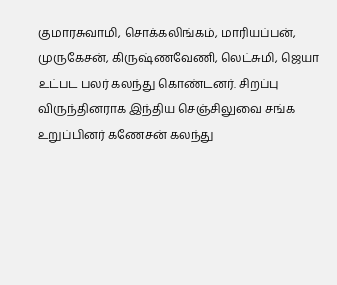குமாரசுவாமி, சொக்கலிங்கம், மாரியப்பன், முருகேசன், கிருஷ்ணவேணி, லெட்சுமி, ஜெயா உட்பட பலர் கலந்து கொண்டனர். சிறப்பு விருந்தினராக இந்திய செஞ்சிலுவை சங்க உறுப்பினர் கணேசன் கலந்து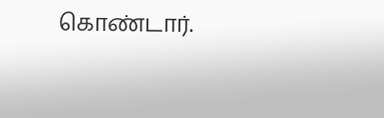கொண்டார்.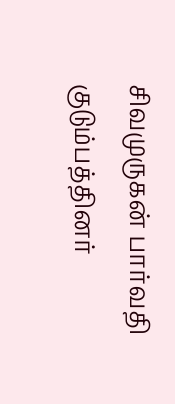சிவமுருகன் பார்வதி குடும்பத்தினர்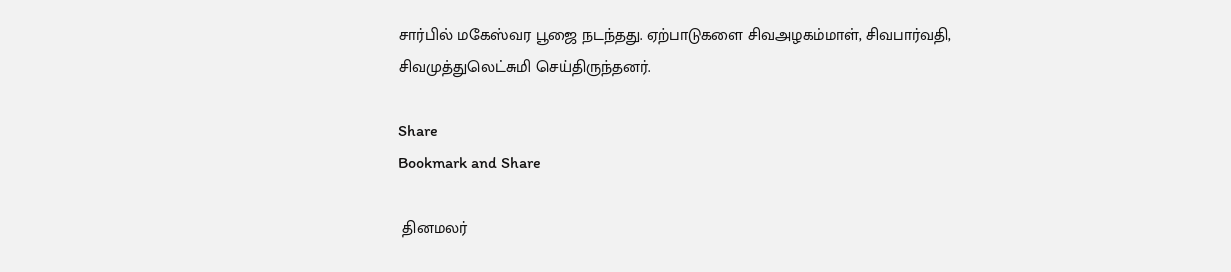சார்பில் மகேஸ்வர பூஜை நடந்தது. ஏற்பாடுகளை சிவஅழகம்மாள், சிவபார்வதி, சிவமுத்துலெட்சுமி செய்திருந்தனர்.

Share
Bookmark and Share

 தினமலர்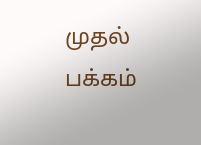முதல் பக்கம்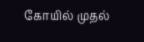கோயில் முதல்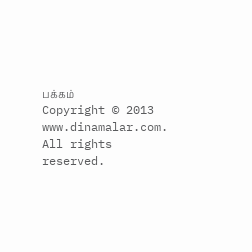பக்கம்
Copyright © 2013 www.dinamalar.com. All rights reserved.